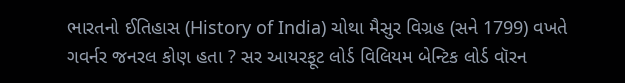ભારતનો ઈતિહાસ (History of India) ચોથા મૈસુર વિગ્રહ (સને 1799) વખતે ગવર્નર જનરલ કોણ હતા ? સર આયરફૂટ લોર્ડ વિલિયમ બેન્ટિક લોર્ડ વૉરન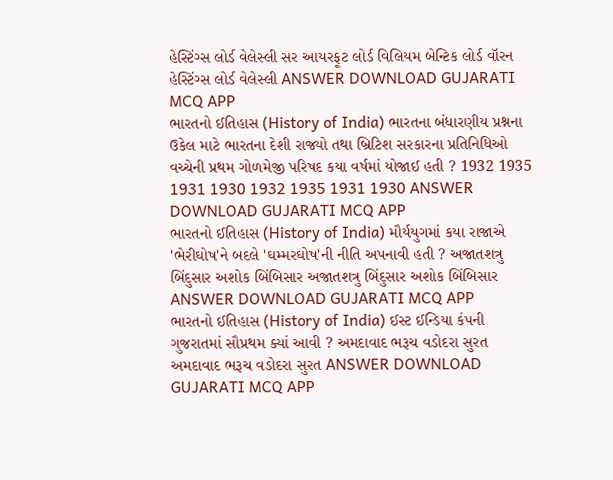હેસ્ટિંગ્સ લોર્ડ વેલેસ્લી સર આયરફૂટ લોર્ડ વિલિયમ બેન્ટિક લોર્ડ વૉરન હેસ્ટિંગ્સ લોર્ડ વેલેસ્લી ANSWER DOWNLOAD GUJARATI MCQ APP
ભારતનો ઈતિહાસ (History of India) ભારતના બંધારણીય પ્રશ્નના ઉકેલ માટે ભારતના દેશી રાજ્યો તથા બ્રિટિશ સરકારના પ્રતિનિધિઓ વચ્ચેની પ્રથમ ગોળમેજી પરિષદ કયા વર્ષમાં યોજાઈ હતી ? 1932 1935 1931 1930 1932 1935 1931 1930 ANSWER DOWNLOAD GUJARATI MCQ APP
ભારતનો ઈતિહાસ (History of India) મૌર્યયુગમાં કયા રાજાએ 'ભેરીઘોષ'ને બદલે 'ઘમ્મરઘોષ'ની નીતિ અપનાવી હતી ? અજાતશત્રુ બિંદુસાર અશોક બિંબિસાર અજાતશત્રુ બિંદુસાર અશોક બિંબિસાર ANSWER DOWNLOAD GUJARATI MCQ APP
ભારતનો ઈતિહાસ (History of India) ઈસ્ટ ઈન્ડિયા કંપની ગુજરાતમાં સૌપ્રથમ ક્યાં આવી ? અમદાવાદ ભરૂચ વડોદરા સુરત અમદાવાદ ભરૂચ વડોદરા સુરત ANSWER DOWNLOAD GUJARATI MCQ APP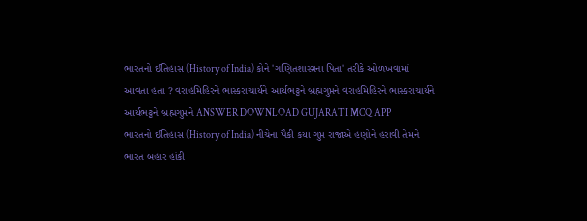ભારતનો ઈતિહાસ (History of India) કોને 'ગણિતશાસ્ત્રના પિતા' તરીકે ઓળખવામાં આવતા હતા ? વરાહમિહિરને ભાસ્કરાચાર્યને આર્યભટ્ટને બ્રહ્મગુપ્તને વરાહમિહિરને ભાસ્કરાચાર્યને આર્યભટ્ટને બ્રહ્મગુપ્તને ANSWER DOWNLOAD GUJARATI MCQ APP
ભારતનો ઈતિહાસ (History of India) નીચેના પૈકી કયા ગુપ્ત રાજાએ હણોને હરાવી તેમને ભારત બહાર હાંકી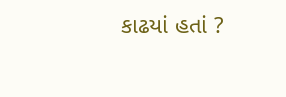કાઢયાં હતાં ?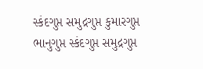સ્કંદગુપ્ત સમુદ્રગુપ્ત કુમારગુપ્ત ભાનુગુપ્ત સ્કંદગુપ્ત સમુદ્રગુપ્ત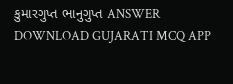કુમારગુપ્ત ભાનુગુપ્ત ANSWER DOWNLOAD GUJARATI MCQ APP